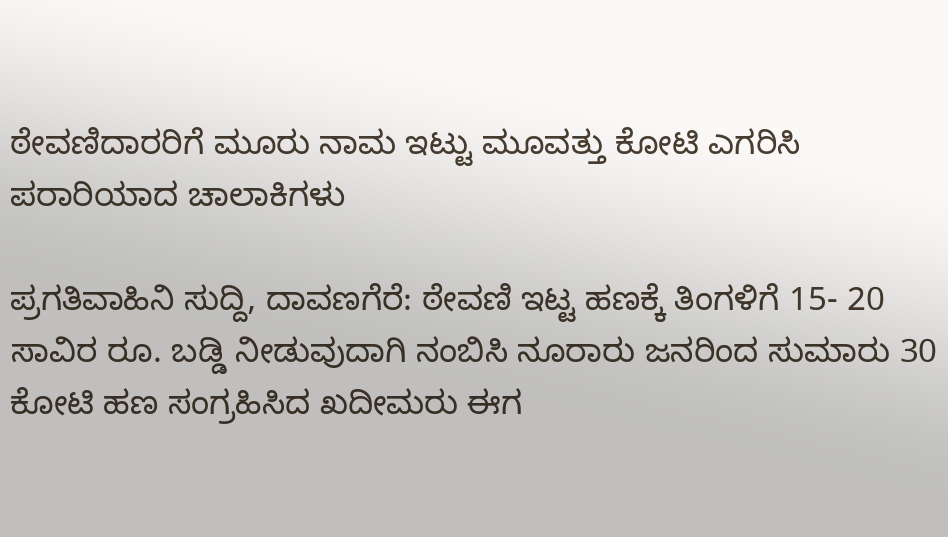ಠೇವಣಿದಾರರಿಗೆ ಮೂರು ನಾಮ ಇಟ್ಟು ಮೂವತ್ತು ಕೋಟಿ ಎಗರಿಸಿ ಪರಾರಿಯಾದ ಚಾಲಾಕಿಗಳು

ಪ್ರಗತಿವಾಹಿನಿ ಸುದ್ದಿ, ದಾವಣಗೆರೆ: ಠೇವಣಿ ಇಟ್ಟ ಹಣಕ್ಕೆ ತಿಂಗಳಿಗೆ 15- 20 ಸಾವಿರ ರೂ. ಬಡ್ಡಿ ನೀಡುವುದಾಗಿ ನಂಬಿಸಿ ನೂರಾರು ಜನರಿಂದ ಸುಮಾರು 30 ಕೋಟಿ ಹಣ ಸಂಗ್ರಹಿಸಿದ ಖದೀಮರು ಈಗ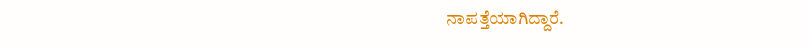ನಾಪತ್ತೆಯಾಗಿದ್ದಾರೆ.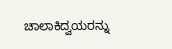ಚಾಲಾಕಿದ್ವಯರನ್ನು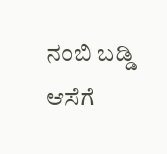ನಂಬಿ ಬಡ್ಡಿ ಆಸೆಗೆ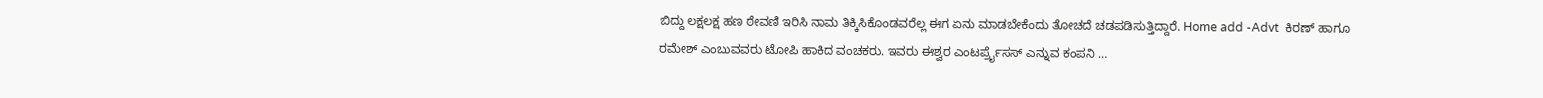ಬಿದ್ದು ಲಕ್ಷಲಕ್ಷ ಹಣ ಠೇವಣಿ ಇರಿಸಿ ನಾಮ ತಿಕ್ಕಿಸಿಕೊಂಡವರೆಲ್ಲ ಈಗ ಏನು ಮಾಡಬೇಕೆಂದು ತೋಚದೆ ಚಡಪಡಿಸುತ್ತಿದ್ದಾರೆ. Home add -Advt  ಕಿರಣ್ ಹಾಗೂ ರಮೇಶ್ ಎಂಬುವವರು ಟೋಪಿ ಹಾಕಿದ ವಂಚಕರು. ಇವರು ಈಶ್ವರ ಎಂಟರ್ಪ್ರೈಸಸ್ ಎನ್ನುವ ಕಂಪನಿ …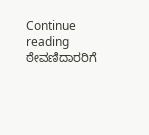Continue reading ಠೇವಣಿದಾರರಿಗೆ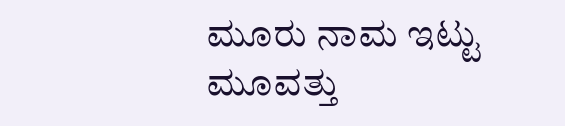ಮೂರು ನಾಮ ಇಟ್ಟು ಮೂವತ್ತು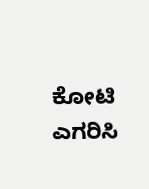ಕೋಟಿ ಎಗರಿಸಿ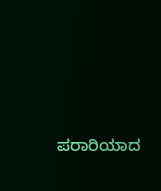ಪರಾರಿಯಾದ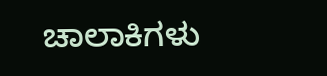ಚಾಲಾಕಿಗಳು